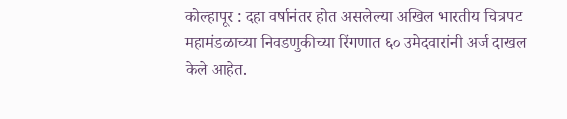कोल्हापूर : दहा वर्षानंतर होत असलेल्या अखिल भारतीय चित्रपट महामंडळाच्या निवडणुकीच्या रिंगणात ६० उमेदवारांनी अर्ज दाखल केले आहेत.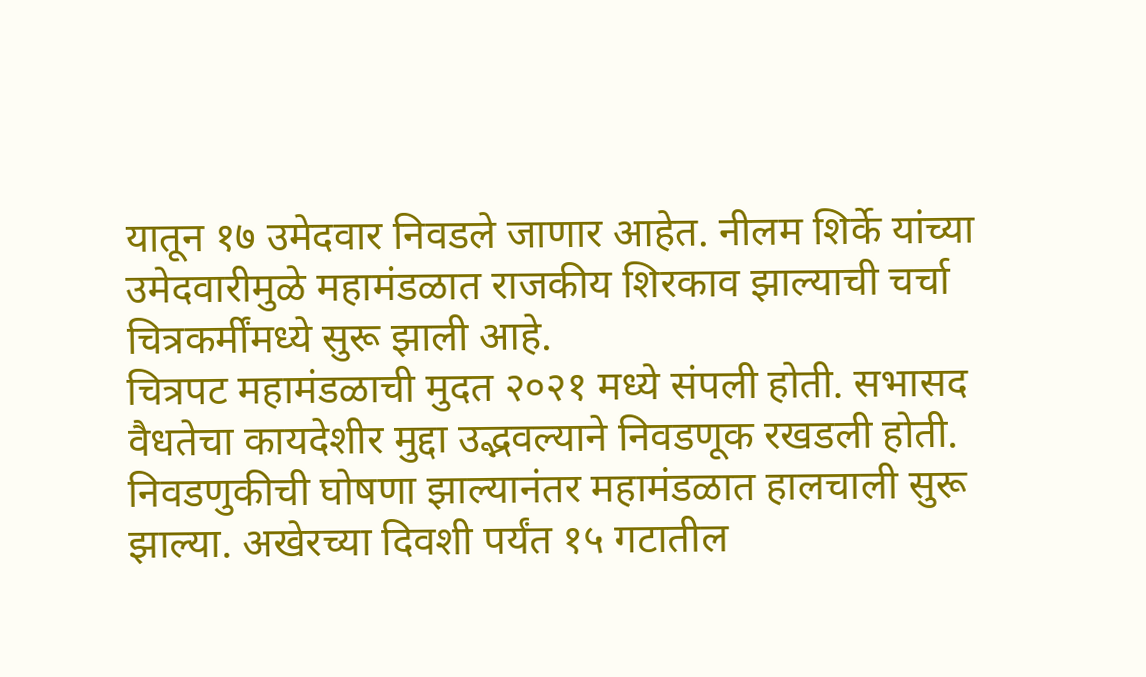यातून १७ उमेदवार निवडले जाणार आहेत. नीलम शिर्के यांच्या उमेदवारीमुळे महामंडळात राजकीय शिरकाव झाल्याची चर्चा चित्रकर्मींमध्ये सुरू झाली आहे.
चित्रपट महामंडळाची मुदत २०२१ मध्ये संपली होती. सभासद वैधतेचा कायदेशीर मुद्दा उद्भवल्याने निवडणूक रखडली होती. निवडणुकीची घोषणा झाल्यानंतर महामंडळात हालचाली सुरू झाल्या. अखेरच्या दिवशी पर्यंत १५ गटातील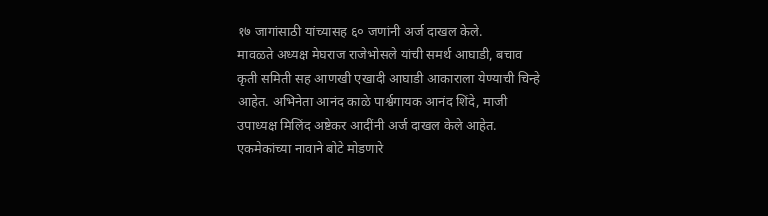१७ जागांसाठी यांच्यासह ६० जणांनी अर्ज दाखल केले.
मावळते अध्यक्ष मेघराज राजेभोसले यांची समर्थ आघाडी, बचाव कृती समिती सह आणखी एखादी आघाडी आकाराला येण्याची चिन्हे आहेत. अभिनेता आनंद काळे पार्श्वगायक आनंद शिंदे, माजी उपाध्यक्ष मिलिंद अष्टेकर आदींनी अर्ज दाखल केले आहेत. एकमेकांच्या नावाने बोटे मोडणारे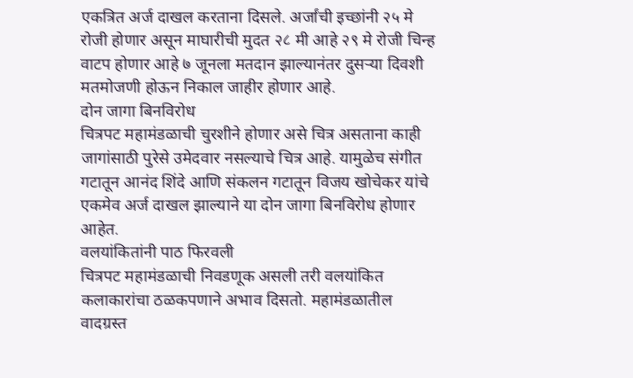एकत्रित अर्ज दाखल करताना दिसले. अर्जांची इच्छांनी २५ मे रोजी होणार असून माघारीची मुदत २८ मी आहे २९ मे रोजी चिन्ह वाटप होणार आहे ७ जूनला मतदान झाल्यानंतर दुसऱ्या दिवशी मतमोजणी होऊन निकाल जाहीर होणार आहे.
दोन जागा बिनविरोध
चित्रपट महामंडळाची चुरशीने होणार असे चित्र असताना काही जागांसाठी पुरेसे उमेदवार नसल्याचे चित्र आहे. यामुळेच संगीत गटातून आनंद शिंदे आणि संकलन गटातून विजय खोचेकर यांचे एकमेव अर्ज दाखल झाल्याने या दोन जागा बिनविरोध होणार आहेत.
वलयांकितांनी पाठ फिरवली
चित्रपट महामंडळाची निवडणूक असली तरी वलयांकित कलाकारांचा ठळकपणाने अभाव दिसतो. महामंडळातील वादग्रस्त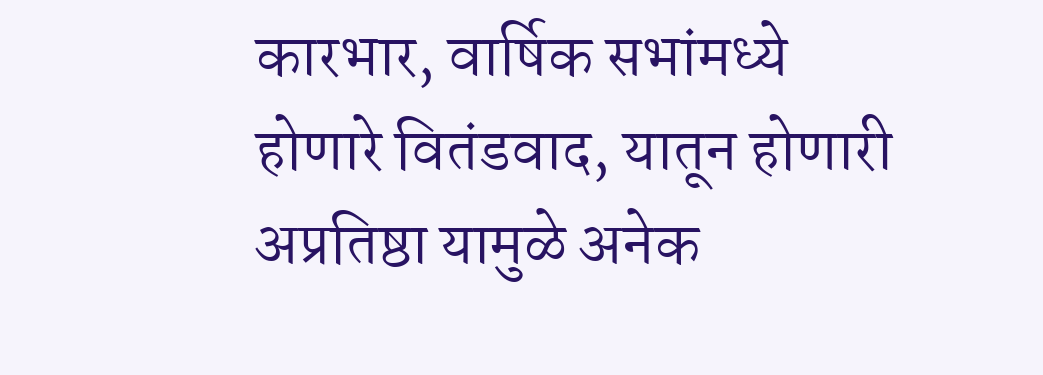कारभार, वार्षिक सभांमध्ये होणारे वितंडवाद, यातून होणारी अप्रतिष्ठा यामुळे अनेक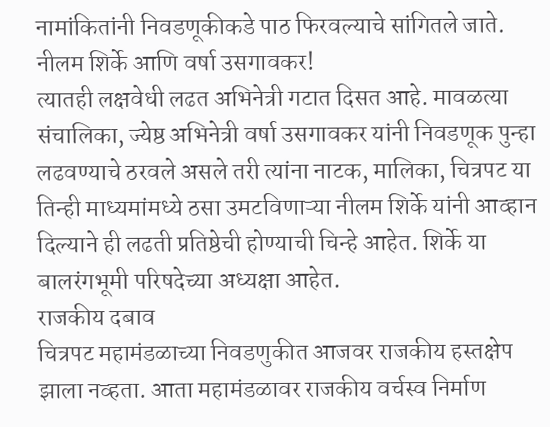नामांकितांनी निवडणूकीकडे पाठ फिरवल्याचे सांगितले जाते.
नीलम शिर्के आणि वर्षा उसगावकर!
त्यातही लक्षवेधी लढत अभिनेत्री गटात दिसत आहे. मावळत्या संचालिका, ज्येष्ठ अभिनेत्री वर्षा उसगावकर यांनी निवडणूक पुन्हा लढवण्याचे ठरवले असले तरी त्यांना नाटक, मालिका, चित्रपट या तिन्ही माध्यमांमध्ये ठसा उमटविणाऱ्या नीलम शिर्के यांनी आव्हान दिल्याने ही लढती प्रतिष्ठेची होण्याची चिन्हे आहेत. शिर्के या बालरंगभूमी परिषदेच्या अध्यक्षा आहेत.
राजकीय दबाव
चित्रपट महामंडळाच्या निवडणुकीत आजवर राजकीय हस्तक्षेप झाला नव्हता. आता महामंडळावर राजकीय वर्चस्व निर्माण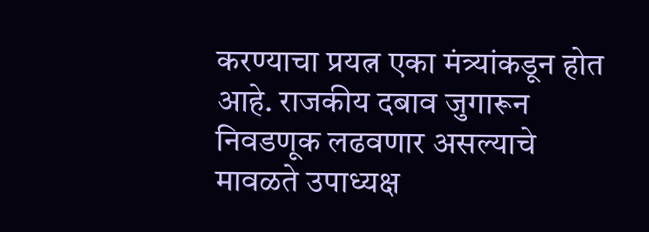करण्याचा प्रयत्न एका मंत्र्यांकडून होत आहे. राजकीय दबाव जुगारून निवडणूक लढवणार असल्याचे मावळते उपाध्यक्ष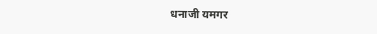धनाजी यमगर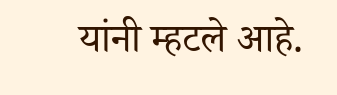यांनी म्हटले आहे.